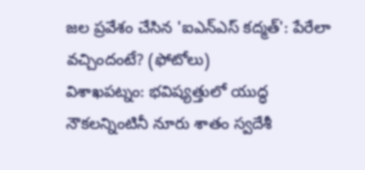జల ప్రవేశం చేసిన 'ఐఎన్ఎస్ కద్మత్': పేరేలా వచ్చిందంటే? (ఫోటోలు)
విశాఖపట్నం: భవిష్యత్తులో యుద్ధ నౌకలన్నింటినీ నూరు శాతం స్వదేశీ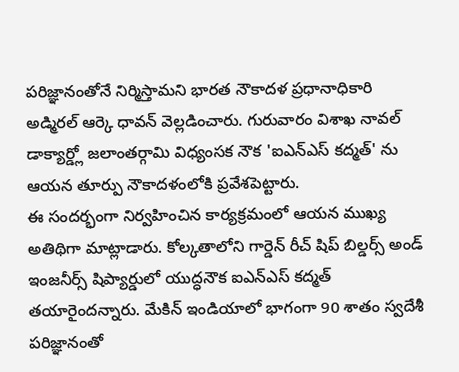పరిజ్ఞానంతోనే నిర్మిస్తామని భారత నౌకాదళ ప్రధానాధికారి అడ్మిరల్ ఆర్కె ధావన్ వెల్లడించారు. గురువారం విశాఖ నావల్ డాక్యార్డ్లో జలాంతర్గామి విధ్యంసక నౌక 'ఐఎన్ఎస్ కద్మత్' ను ఆయన తూర్పు నౌకాదళంలోకి ప్రవేశపెట్టారు.
ఈ సందర్భంగా నిర్వహించిన కార్యక్రమంలో ఆయన ముఖ్య అతిథిగా మాట్లాడారు. కోల్కతాలోని గార్డెన్ రీచ్ షిప్ బిల్డర్స్ అండ్ ఇంజనీర్స్ షిప్యార్డులో యుద్ధనౌక ఐఎన్ఎస్ కద్మత్ తయారైందన్నారు. మేకిన్ ఇండియాలో భాగంగా 90 శాతం స్వదేశీ పరిజ్ఞానంతో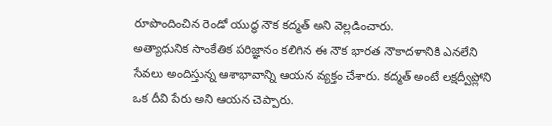రూపొందించిన రెండో యుద్ధ నౌక కద్మత్ అని వెల్లడించారు.
అత్యాధునిక సాంకేతిక పరిజ్ఞానం కలిగిన ఈ నౌక భారత నౌకాదళానికి ఎనలేని సేవలు అందిస్తున్న ఆశాభావాన్ని ఆయన వ్యక్తం చేశారు. కద్మత్ అంటే లక్షద్వీప్లోని ఒక దీవి పేరు అని ఆయన చెప్పారు.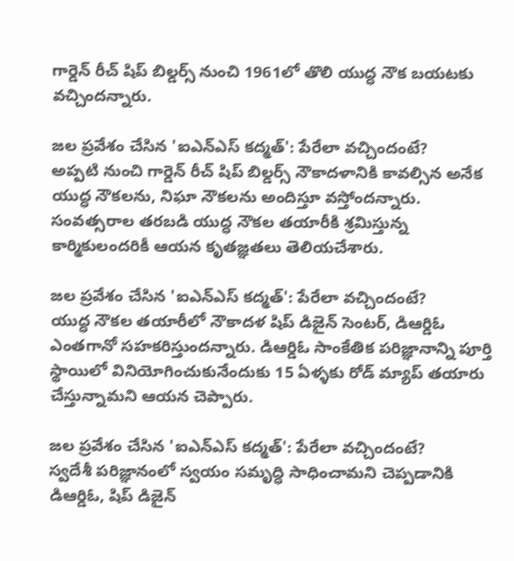గార్డెన్ రీచ్ షిప్ బిల్డర్స్ నుంచి 1961లో తొలి యుద్ధ నౌక బయటకు వచ్చిందన్నారు.

జల ప్రవేశం చేసిన 'ఐఎన్ఎస్ కద్మత్': పేరేలా వచ్చిందంటే?
అప్పటి నుంచి గార్డెన్ రీచ్ షిప్ బిల్డర్స్ నౌకాదళానికి కావల్సిన అనేక యుద్ధ నౌకలను, నిఘా నౌకలను అందిస్తూ వస్తోందన్నారు. సంవత్సరాల తరబడి యుద్ధ నౌకల తయారీకి శ్రమిస్తున్న కార్మికులందరికీ ఆయన కృతజ్ఞతలు తెలియచేశారు.

జల ప్రవేశం చేసిన 'ఐఎన్ఎస్ కద్మత్': పేరేలా వచ్చిందంటే?
యుద్ధ నౌకల తయారీలో నౌకాదళ షిప్ డిజైన్ సెంటర్, డిఆర్డిఓ ఎంతగానో సహకరిస్తుందన్నారు. డిఆర్డిఓ సాంకేతిక పరిజ్ఞానాన్ని పూర్తి స్థాయిలో వినియోగించుకునేందుకు 15 ఏళ్ళకు రోడ్ మ్యాప్ తయారు చేస్తున్నామని ఆయన చెప్పారు.

జల ప్రవేశం చేసిన 'ఐఎన్ఎస్ కద్మత్': పేరేలా వచ్చిందంటే?
స్వదేశీ పరిజ్ఞానంలో స్వయం సమృద్ధి సాధించామని చెప్పడానికి డిఆర్డిఓ, షిప్ డిజైన్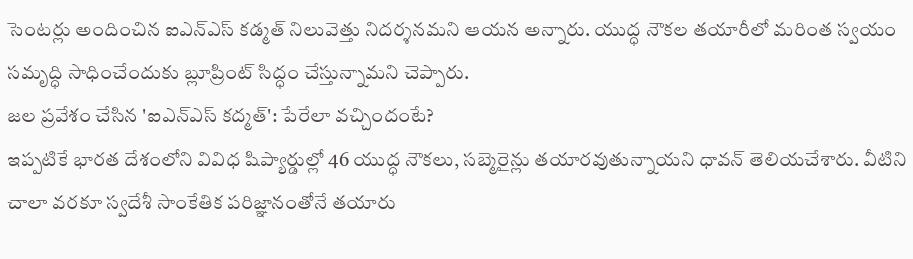సెంటర్లు అందించిన ఐఎన్ఎస్ కడ్మత్ నిలువెత్తు నిదర్శనమని ఆయన అన్నారు. యుద్ధ నౌకల తయారీలో మరింత స్వయం సమృద్ధి సాధించేందుకు బ్లూప్రింట్ సిద్ధం చేస్తున్నామని చెప్పారు.
జల ప్రవేశం చేసిన 'ఐఎన్ఎస్ కద్మత్': పేరేలా వచ్చిందంటే?
ఇప్పటికే భారత దేశంలోని వివిధ షిప్యార్డుల్లో 46 యుద్ధ నౌకలు, సబ్మెరైన్లు తయారవుతున్నాయని ధావన్ తెలియచేశారు. వీటిని చాలా వరకూ స్వదేశీ సాంకేతిక పరిజ్ఞానంతోనే తయారు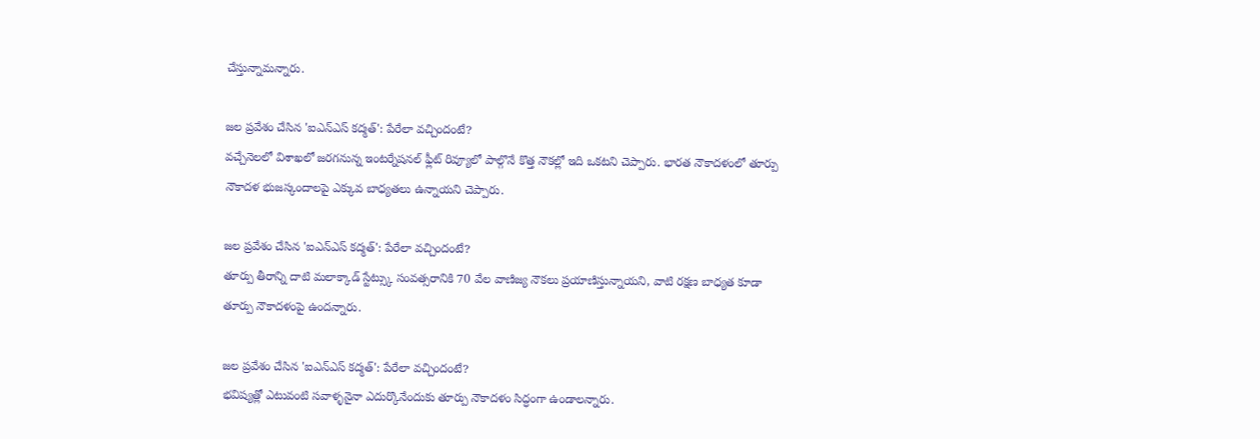చేస్తున్నామన్నారు.

జల ప్రవేశం చేసిన 'ఐఎన్ఎస్ కద్మత్': పేరేలా వచ్చిందంటే?
వచ్చేనెలలో విశాఖలో జరగనున్న ఇంటర్నేషనల్ ఫ్లీట్ రివ్యూలో పాల్గొనే కొత్త నౌకల్లో ఇది ఒకటని చెప్పారు. భారత నౌకాదళంలో తూర్పు నౌకాదళ భుజస్కందాలపై ఎక్కువ బాధ్యతలు ఉన్నాయని చెప్పారు.

జల ప్రవేశం చేసిన 'ఐఎన్ఎస్ కద్మత్': పేరేలా వచ్చిందంటే?
తూర్పు తీరాన్ని దాటి మలాక్కాడ్ స్టేట్స్కు సంవత్సరానికి 70 వేల వాణిజ్య నౌకలు ప్రయాణిస్తున్నాయని, వాటి రక్షణ బాధ్యత కూడా తూర్పు నౌకాదళంపై ఉందన్నారు.

జల ప్రవేశం చేసిన 'ఐఎన్ఎస్ కద్మత్': పేరేలా వచ్చిందంటే?
భవిష్యత్లో ఎటువంటి సవాళ్ళనైనా ఎదుర్కొనేందుకు తూర్పు నౌకాదళం సిద్ధంగా ఉండాలన్నారు.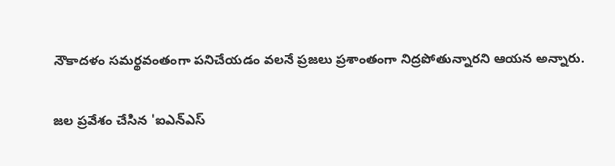నౌకాదళం సమర్థవంతంగా పనిచేయడం వలనే ప్రజలు ప్రశాంతంగా నిద్రపోతున్నారని ఆయన అన్నారు.

జల ప్రవేశం చేసిన 'ఐఎన్ఎస్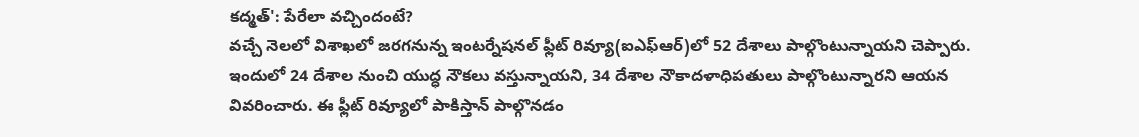కద్మత్': పేరేలా వచ్చిందంటే?
వచ్చే నెలలో విశాఖలో జరగనున్న ఇంటర్నేషనల్ ఫ్లీట్ రివ్యూ(ఐఎఫ్ఆర్)లో 52 దేశాలు పాల్గొంటున్నాయని చెప్పారు. ఇందులో 24 దేశాల నుంచి యుద్ధ నౌకలు వస్తున్నాయని, 34 దేశాల నౌకాదళాధిపతులు పాల్గొంటున్నారని ఆయన వివరించారు. ఈ ఫ్లీట్ రివ్యూలో పాకిస్తాన్ పాల్గొనడం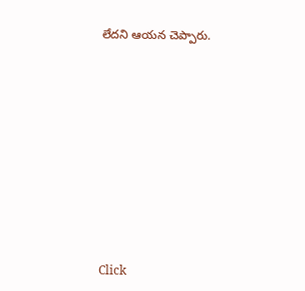లేదని ఆయన చెప్పారు.












Click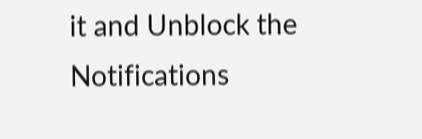it and Unblock the Notifications